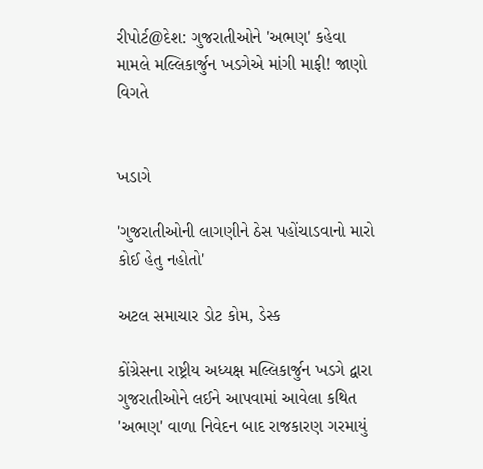રીપોર્ટ@દેશ: ગુજરાતીઓને 'અભણ' કહેવા મામલે મલ્લિકાર્જુન ખડગેએ માંગી માફી! જાણો વિગતે


ખડાગે

'ગુજરાતીઓની લાગણીને ઠેસ પહોંચાડવાનો મારો કોઈ હેતુ નહોતો'

અટલ સમાચાર ડોટ કોમ, ડેસ્ક

કોંગ્રેસના રાષ્ટ્રીય અધ્યક્ષ મલ્લિકાર્જુન ખડગે દ્વારા ગુજરાતીઓને લઈને આપવામાં આવેલા કથિત 'અભણ' વાળા નિવેદન બાદ રાજકારણ ગરમાયું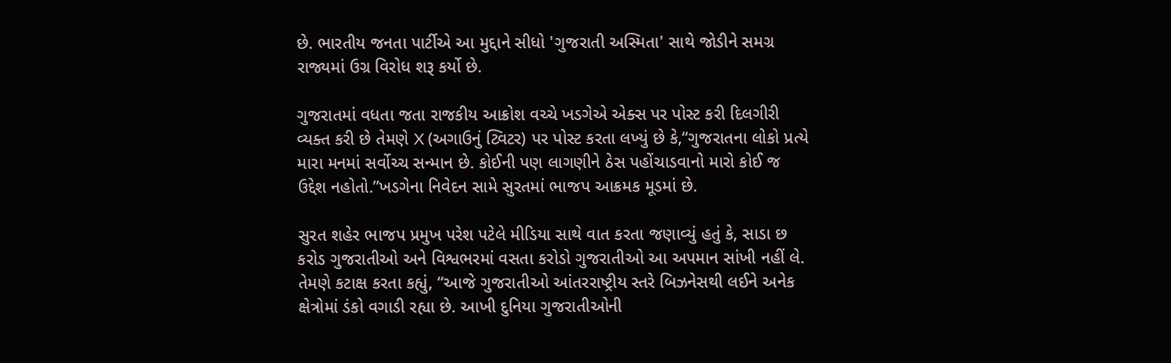છે. ભારતીય જનતા પાર્ટીએ આ મુદ્દાને સીધો 'ગુજરાતી અસ્મિતા' સાથે જોડીને સમગ્ર રાજ્યમાં ઉગ્ર વિરોધ શરૂ કર્યો છે.

ગુજરાતમાં વધતા જતા રાજકીય આક્રોશ વચ્ચે ખડગેએ એક્સ પર પોસ્ટ કરી દિલગીરી વ્યક્ત કરી છે તેમણે X (અગાઉનું ટ્વિટર) પર પોસ્ટ કરતા લખ્યું છે કે,“ગુજરાતના લોકો પ્રત્યે મારા મનમાં સર્વોચ્ચ સન્માન છે. કોઈની પણ લાગણીને ઠેસ પહોંચાડવાનો મારો કોઈ જ ઉદ્દેશ નહોતો.”ખડગેના નિવેદન સામે સુરતમાં ભાજપ આક્રમક મૂડમાં છે.

સુરત શહેર ભાજપ પ્રમુખ પરેશ પટેલે મીડિયા સાથે વાત કરતા જણાવ્યું હતું કે, સાડા છ કરોડ ગુજરાતીઓ અને વિશ્વભરમાં વસતા કરોડો ગુજરાતીઓ આ અપમાન સાંખી નહીં લે. તેમણે કટાક્ષ કરતા કહ્યું, “આજે ગુજરાતીઓ આંતરરાષ્ટ્રીય સ્તરે બિઝનેસથી લઈને અનેક ક્ષેત્રોમાં ડંકો વગાડી રહ્યા છે. આખી દુનિયા ગુજરાતીઓની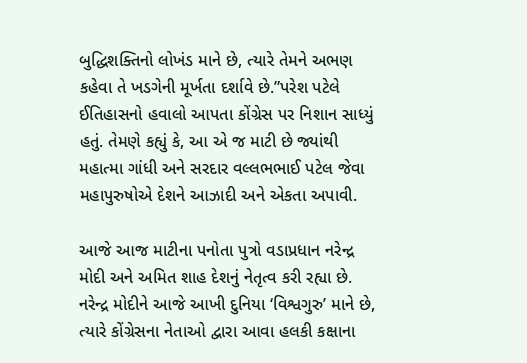બુદ્ધિશક્તિનો લોખંડ માને છે, ત્યારે તેમને અભણ કહેવા તે ખડગેની મૂર્ખતા દર્શાવે છે.”પરેશ પટેલે ઈતિહાસનો હવાલો આપતા કોંગ્રેસ પર નિશાન સાધ્યું હતું. તેમણે કહ્યું કે, આ એ જ માટી છે જ્યાંથી મહાત્મા ગાંધી અને સરદાર વલ્લભભાઈ પટેલ જેવા મહાપુરુષોએ દેશને આઝાદી અને એકતા અપાવી.

આજે આજ માટીના પનોતા પુત્રો વડાપ્રધાન નરેન્દ્ર મોદી અને અમિત શાહ દેશનું નેતૃત્વ કરી રહ્યા છે. નરેન્દ્ર મોદીને આજે આખી દુનિયા ‘વિશ્વગુરુ’ માને છે, ત્યારે કોંગ્રેસના નેતાઓ દ્વારા આવા હલકી કક્ષાના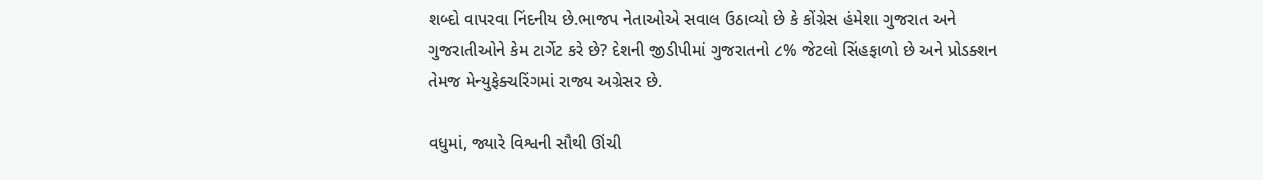શબ્દો વાપરવા નિંદનીય છે.ભાજપ નેતાઓએ સવાલ ઉઠાવ્યો છે કે કોંગ્રેસ હંમેશા ગુજરાત અને ગુજરાતીઓને કેમ ટાર્ગેટ કરે છે? દેશની જીડીપીમાં ગુજરાતનો ૮% જેટલો સિંહફાળો છે અને પ્રોડક્શન તેમજ મેન્યુફેક્ચરિંગમાં રાજ્ય અગ્રેસર છે.

વધુમાં, જ્યારે વિશ્વની સૌથી ઊંચી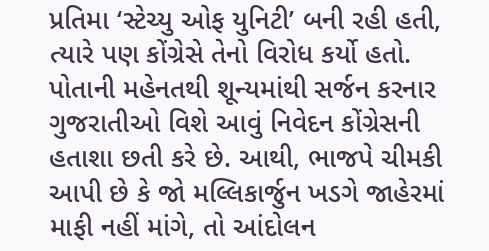પ્રતિમા ‘સ્ટેચ્યુ ઓફ યુનિટી’ બની રહી હતી, ત્યારે પણ કોંગ્રેસે તેનો વિરોધ કર્યો હતો. પોતાની મહેનતથી શૂન્યમાંથી સર્જન કરનાર ગુજરાતીઓ વિશે આવું નિવેદન કોંગ્રેસની હતાશા છતી કરે છે. આથી, ભાજપે ચીમકી આપી છે કે જો મલ્લિકાર્જુન ખડગે જાહેરમાં માફી નહીં માંગે, તો આંદોલન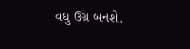વધુ ઉગ્ર બનશે.